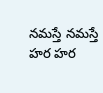నమస్తే నమస్తే హర హర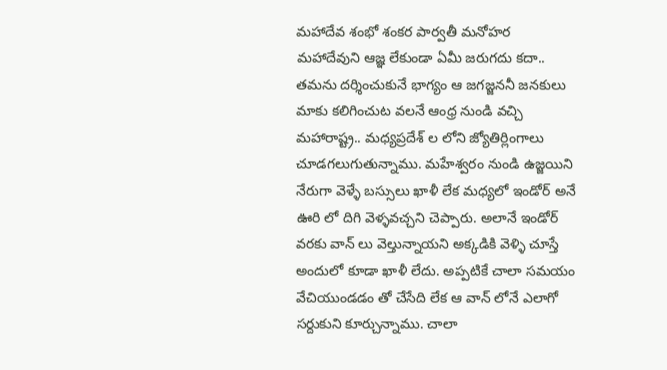మహాదేవ శంభో శంకర పార్వతీ మనోహర
మహాదేవుని ఆజ్ఞ లేకుండా ఏమీ జరుగదు కదా.. తమను దర్శించుకునే భాగ్యం ఆ జగజ్జననీ జనకులు మాకు కలిగించుట వలనే ఆంధ్ర నుండి వచ్చి మహారాష్ట్ర.. మధ్యప్రదేశ్ ల లోని జ్యోతిర్లింగాలు చూడగలుగుతున్నాము. మహేశ్వరం నుండి ఉజ్జయిని నేరుగా వెళ్ళే బస్సులు ఖాళీ లేక మధ్యలో ఇండోర్ అనే ఊరి లో దిగి వెళ్ళవచ్చని చెప్పారు. అలానే ఇండోర్ వరకు వాన్ లు వెల్తున్నాయని అక్కడికి వెళ్ళి చూస్తే అందులో కూడా ఖాళీ లేదు. అప్పటికే చాలా సమయం వేచియుండడం తో చేసేది లేక ఆ వాన్ లోనే ఎలాగో సర్దుకుని కూర్చున్నాము. చాలా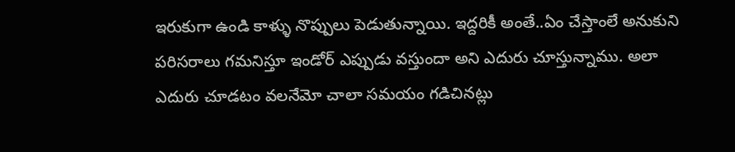ఇరుకుగా ఉండి కాళ్ళు నొప్పులు పెడుతున్నాయి. ఇద్దరికీ అంతే..ఏం చేస్తాంలే అనుకుని పరిసరాలు గమనిస్తూ ఇండోర్ ఎప్పుడు వస్తుందా అని ఎదురు చూస్తున్నాము. అలా ఎదురు చూడటం వలనేమో చాలా సమయం గడిచినట్లు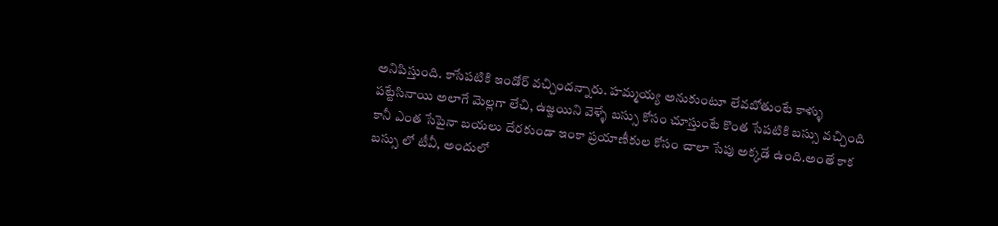అనిపిస్తుంది. కాసేపటికి ఇండోర్ వచ్చిందన్నారు. హమ్మయ్య అనుకుంటూ లేవబోతుంటే కాళ్ళు పట్టేసినాయి అలాగే మెల్లగా లేచి, ఉజ్జయిని వెళ్ళే బస్సు కోసం చూస్తుంటే కొంత సేపటికి బస్సు వచ్చింది కానీ ఎంత సేపైనా బయలు దేరకుండా ఇంకా ప్రయాణీకుల కోసం చాలా సేపు అక్కడే ఉంది.అంతే కాక బస్సు లో టీవీ, అందులో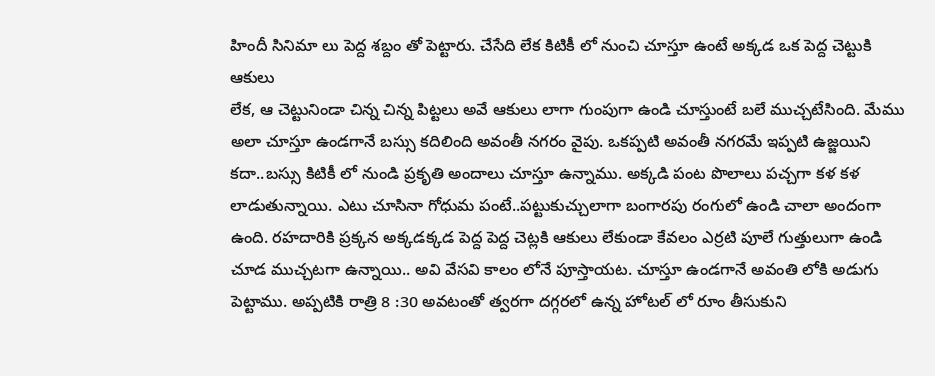హిందీ సినిమా లు పెద్ద శబ్దం తో పెట్టారు. చేసేది లేక కిటికీ లో నుంచి చూస్తూ ఉంటే అక్కడ ఒక పెద్ద చెట్టుకి ఆకులు
లేక, ఆ చెట్టునిండా చిన్న చిన్న పిట్టలు అవే ఆకులు లాగా గుంపుగా ఉండి చూస్తుంటే బలే ముచ్చటేసింది. మేము అలా చూస్తూ ఉండగానే బస్సు కదిలింది అవంతీ నగరం వైపు. ఒకప్పటి అవంతీ నగరమే ఇప్పటి ఉజ్జయిని కదా..బస్సు కిటికీ లో నుండి ప్రకృతి అందాలు చూస్తూ ఉన్నాము. అక్కడి పంట పొలాలు పచ్చగా కళ కళ లాడుతున్నాయి. ఎటు చూసినా గోధుమ పంటే..పట్టుకుచ్చులాగా బంగారపు రంగులో ఉండి చాలా అందంగా ఉంది. రహదారికి ప్రక్కన అక్కడక్కడ పెద్ద పెద్ద చెట్లకి ఆకులు లేకుండా కేవలం ఎర్రటి పూలే గుత్తులుగా ఉండి చూడ ముచ్చటగా ఉన్నాయి.. అవి వేసవి కాలం లోనే పూస్తాయట. చూస్తూ ఉండగానే అవంతి లోకి అడుగు పెట్టాము. అప్పటికి రాత్రి 8 :30 అవటంతో త్వరగా దగ్గరలో ఉన్న హోటల్ లో రూం తీసుకుని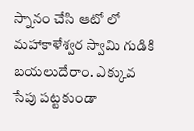స్నానం చేసి ఆటో లో మహాకాళేశ్వర స్వామి గుడికి బయలుదేరాం. ఎక్కువ సేపు పట్టకుండా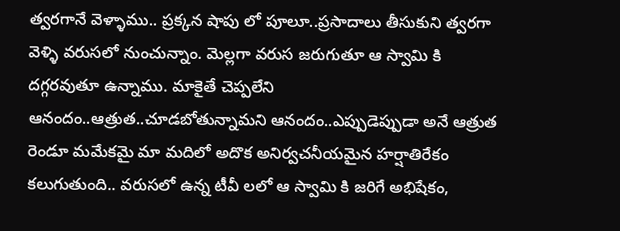త్వరగానే వెళ్ళాము.. ప్రక్కన షాపు లో పూలూ..ప్రసాదాలు తీసుకుని త్వరగా వెళ్ళి వరుసలో నుంచున్నాం. మెల్లగా వరుస జరుగుతూ ఆ స్వామి కి దగ్గరవుతూ ఉన్నాము. మాకైతే చెప్పలేని ఆనందం..ఆత్రుత..చూడబోతున్నామని ఆనందం..ఎప్పుడెప్పుడా అనే ఆత్రుత రెండూ మమేకమై మా మదిలో అదొక అనిర్వచనీయమైన హర్షాతిరేకం కలుగుతుంది.. వరుసలో ఉన్న టీవీ లలో ఆ స్వామి కి జరిగే అభిషేకం,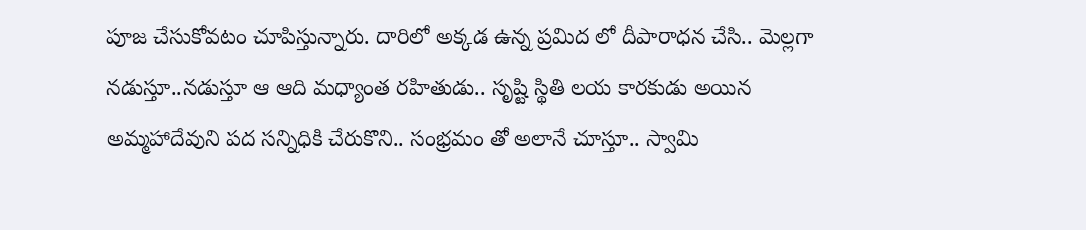పూజ చేసుకోవటం చూపిస్తున్నారు. దారిలో అక్కడ ఉన్న ప్రమిద లో దీపారాధన చేసి.. మెల్లగా నడుస్తూ..నడుస్తూ ఆ ఆది మధ్యాంత రహితుడు.. సృష్టి స్థితి లయ కారకుడు అయిన అమ్మహాదేవుని పద సన్నిధికి చేరుకొని.. సంభ్రమం తో అలానే చూస్తూ.. స్వామి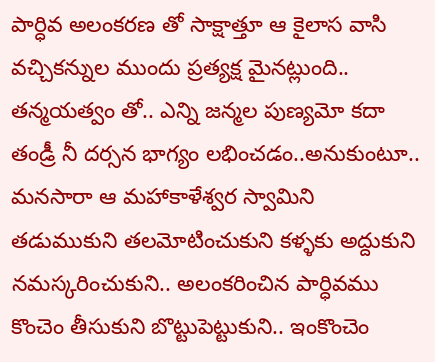పార్ధివ అలంకరణ తో సాక్షాత్తూ ఆ కైలాస వాసి వచ్చికన్నుల ముందు ప్రత్యక్ష మైనట్లుంది.. తన్మయత్వం తో.. ఎన్ని జన్మల పుణ్యమో కదా తండ్రీ నీ దర్సన భాగ్యం లభించడం..అనుకుంటూ.. మనసారా ఆ మహాకాళేశ్వర స్వామిని తడుముకుని తలమోటించుకుని కళ్ళకు అద్దుకుని నమస్కరించుకుని.. అలంకరించిన పార్ధివము కొంచెం తీసుకుని బొట్టుపెట్టుకుని.. ఇంకొంచెం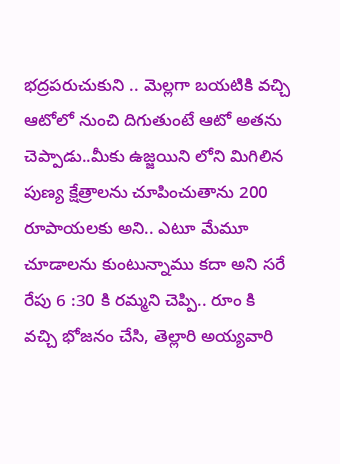భద్రపరుచుకుని .. మెల్లగా బయటికి వచ్చి ఆటోలో నుంచి దిగుతుంటే ఆటో అతను చెప్పాడు..మీకు ఉజ్జయిని లోని మిగిలిన పుణ్య క్షేత్రాలను చూపించుతాను 200 రూపాయలకు అని.. ఎటూ మేమూ చూడాలను కుంటున్నాము కదా అని సరే రేపు 6 :30 కి రమ్మని చెప్పి.. రూం కి వచ్చి భోజనం చేసి, తెల్లారి అయ్యవారి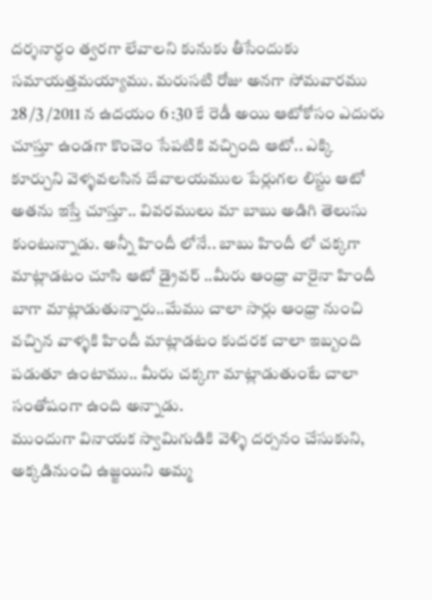దర్శనార్ధం త్వరగా లేవాలని కునుకు తీసేందుకు సమాయత్తమయ్యాము. మరుసటి రోజు అనగా సోమవారము 28 /3 /2011 న ఉదయం 6 :30 కే రెడీ అయి ఆటోకోసం ఎదురు చూస్తూ ఉండగా కొంచెం సేపటికి వచ్చింది ఆటో.. ఎక్కి కూర్చుని వెళ్ళవలసిన దేవాలయముల పేర్లుగల లిస్టు ఆటో అతను ఇస్తే చూస్తూ.. వివరములు మా బాబు అడిగి తెలుసు కుంటున్నాడు. అన్నీ హిందీ లోనే.. బాబు హిందీ లో చక్కగా మాట్లాడటం చూసి ఆటో డ్రైవర్ ..మీరు ఆంధ్రా వారైనా హిందీ బాగా మాట్లాడుతున్నారు..మేము చాలా సార్లు ఆంధ్రా నుంచి వచ్చిన వాళ్ళకి హిందీ మాట్లాడటం కుదరక చాలా ఇబ్బంది పడుతూ ఉంటాము.. మీరు చక్కగా మాట్లాడుతుంటే చాలా సంతోషంగా ఉంది అన్నాడు.
ముందుగా వినాయక స్వామిగుడికి వెళ్ళి దర్సనం చేసుకుని, అక్కడినుంచి ఉజ్జయిని అమ్మ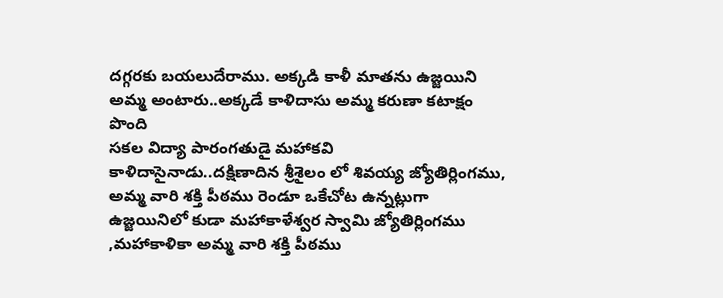దగ్గరకు బయలుదేరాము. అక్కడి కాళీ మాతను ఉజ్జయిని అమ్మ అంటారు..అక్కడే కాళిదాసు అమ్మ కరుణా కటాక్షం పొంది
సకల విద్యా పారంగతుడై మహాకవి కాళిదాసైనాడు..దక్షిణాదిన శ్రీశైలం లో శివయ్య జ్యోతిర్లింగము, అమ్మ వారి శక్తి పీఠము రెండూ ఒకేచోట ఉన్నట్లుగా ఉజ్జయినిలో కుడా మహాకాళేశ్వర స్వామి జ్యోతిర్లింగము ,మహాకాళికా అమ్మ వారి శక్తి పీఠము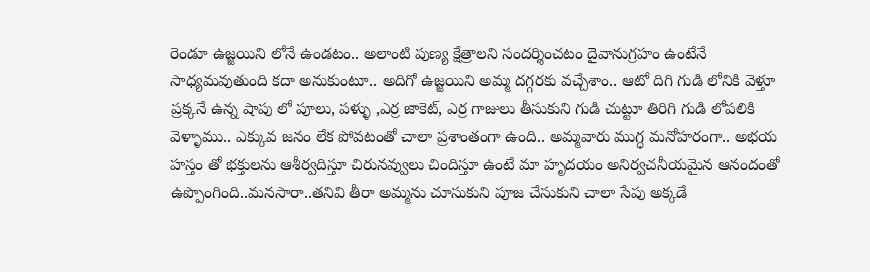రెండూ ఉజ్జయిని లోనే ఉండటం.. అలాంటి పుణ్య క్షేత్రాలని సందర్శించటం దైవానుగ్రహం ఉంటేనే సాధ్యమవుతుంది కదా అనుకుంటూ.. అదిగో ఉజ్జయిని అమ్మ దగ్గరకు వచ్చేశాం.. ఆటో దిగి గుడి లోనికి వెళ్తూ ప్రక్కనే ఉన్న షాపు లో పూలు, పళ్ళు ,ఎర్ర జాకెట్, ఎర్ర గాజులు తీసుకుని గుడి చుట్టూ తిరిగి గుడి లోపలికి వెళ్ళాము.. ఎక్కువ జనం లేక పోవటంతో చాలా ప్రశాంతంగా ఉంది.. అమ్మవారు ముగ్ధ మనోహరంగా.. అభయ హస్తం తో భక్తులను ఆశీర్వదిస్తూ చిరునవ్వులు చిందిస్తూ ఉంటే మా హృదయం అనిర్వచనీయమైన ఆనందంతో ఉప్పొంగింది..మనసారా..తనివి తీరా అమ్మను చూసుకుని పూజ చేసుకుని చాలా సేపు అక్కడే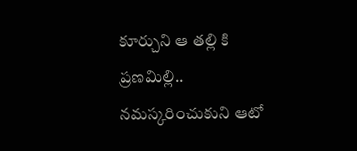కూర్చుని ఆ తల్లి కి ప్రణమిల్లి.. నమస్కరించుకుని ఆటో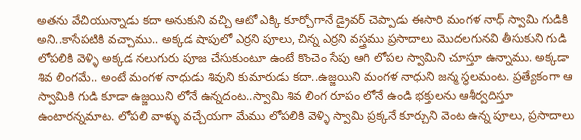అతను వేచియున్నాడు కదా అనుకుని వచ్చి ఆటో ఎక్కి కూర్చోగానే డ్రైవర్ చెప్పాడు ఈసారి మంగళ నాధ్ స్వామి గుడికి అని..కాసేపటికి వచ్చాము.. అక్కడ షాపులో ఎర్రని పూలు, చిన్న ఎర్రని వస్త్రము ప్రసాదాలు మొదలగునవి తీసుకుని గుడి లోపలికి వెళ్ళి అక్కడ నలుగురు పూజ చేసుకుంటూ ఉంటే కొంచెం సేపు ఆగి లోపల స్వామిని చూస్తూ ఉన్నాము. అక్కడా శివ లింగమే.. అంటే మంగళ నాధుడు శివుని కుమారుడు కదా..ఉజ్జయిని మంగళ నాధుని జన్మ స్థలమంట. ప్రత్యేకంగా ఆ స్వామికి గుడి కూడా ఉజ్జయిని లోనే ఉన్నదంట..స్వామి శివ లింగ రూపం లోనే ఉండి భక్తులను ఆశీర్వదిస్తూ ఉంటారన్నమాట. లోపలి వాళ్ళు వచ్చేయగా మేము లోపలికి వెళ్ళి స్వామి ప్రక్కనే కూర్చుని వెంట ఉన్న పూలు, ప్రసాదాలు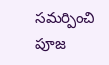సమర్పించి పూజ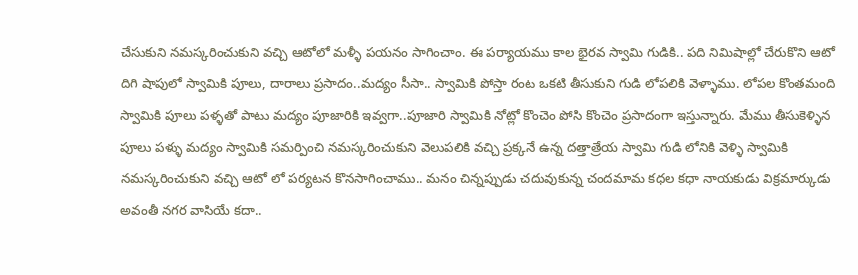చేసుకుని నమస్కరించుకుని వచ్చి ఆటోలో మళ్ళీ పయనం సాగించాం. ఈ పర్యాయము కాల భైరవ స్వామి గుడికి.. పది నిమిషాల్లో చేరుకొని ఆటో దిగి షాపులో స్వామికి పూలు, దారాలు ప్రసాదం..మద్యం సీసా.. స్వామికి పోస్తా రంట ఒకటి తీసుకుని గుడి లోపలికి వెళ్ళాము. లోపల కొంతమంది స్వామికి పూలు పళ్ళతో పాటు మద్యం పూజారికి ఇవ్వగా..పూజారి స్వామికి నోట్లో కొంచెం పోసి కొంచెం ప్రసాదంగా ఇస్తున్నారు. మేము తీసుకెళ్ళిన పూలు పళ్ళు మద్యం స్వామికి సమర్పించి నమస్కరించుకుని వెలుపలికి వచ్చి ప్రక్కనే ఉన్న దత్తాత్రేయ స్వామి గుడి లోనికి వెళ్ళి స్వామికి నమస్కరించుకుని వచ్చి ఆటో లో పర్యటన కొనసాగించాము.. మనం చిన్నప్పుడు చదువుకున్న చందమామ కధల కధా నాయకుడు విక్రమార్కుడు అవంతీ నగర వాసియే కదా..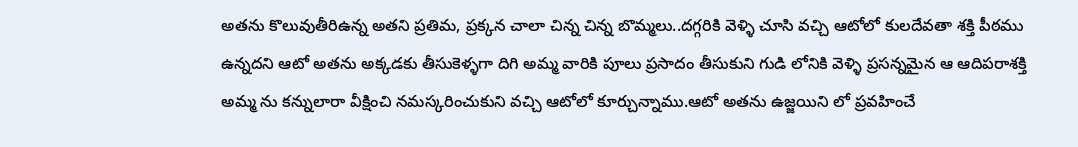అతను కొలువుతీరిఉన్న అతని ప్రతిమ, ప్రక్కన చాలా చిన్న చిన్న బొమ్మలు..దగ్గరికి వెళ్ళి చూసి వచ్చి ఆటోలో కులదేవతా శక్తి పీఠము ఉన్నదని ఆటో అతను అక్కడకు తీసుకెళ్ళగా దిగి అమ్మ వారికి పూలు ప్రసాదం తీసుకుని గుడి లోనికి వెళ్ళి ప్రసన్నమైన ఆ ఆదిపరాశక్తి అమ్మ ను కన్నులారా వీక్షించి నమస్కరించుకుని వచ్చి ఆటోలో కూర్చున్నాము.ఆటో అతను ఉజ్జయిని లో ప్రవహించే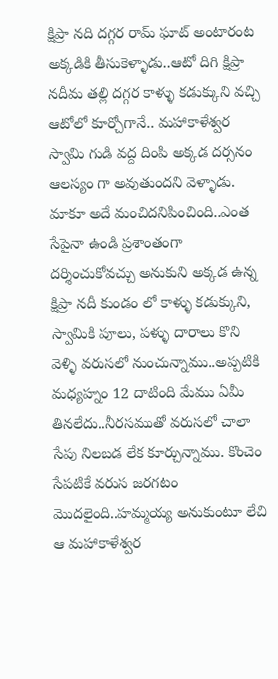క్షిప్రా నది దగ్గర రామ్ ఘాట్ అంటారంట అక్కడికి తీసుకెళ్ళాడు..ఆటో దిగి క్షిప్రా నదీమ తల్లి దగ్గర కాళ్ళు కడుక్కుని వచ్చి ఆటోలో కూర్చోగానే.. మహాకాళేశ్వర స్వామి గుడి వద్ద దింపి అక్కడ దర్సనం ఆలస్యం గా అవుతుందని వెళ్ళాడు. మాకూ అదే మంచిదనిపించింది..ఎంత సేపైనా ఉండి ప్రశాంతంగా దర్శించుకోవచ్చు అనుకుని అక్కడ ఉన్న క్షిప్రా నదీ కుండం లో కాళ్ళు కడుక్కుని, స్వామికి పూలు, పళ్ళు దారాలు కొని వెళ్ళి వరుసలో నుంచున్నాము..అప్పటికి మధ్యహ్నం 12 దాటింది మేము ఏమీ తినలేదు..నీరసముతో వరుసలో చాలా సేపు నిలబడ లేక కూర్చున్నాము. కొంచెం సేపటికే వరుస జరగటం మొదలైంది..హమ్మయ్య అనుకుంటూ లేచి ఆ మహాకాళేశ్వర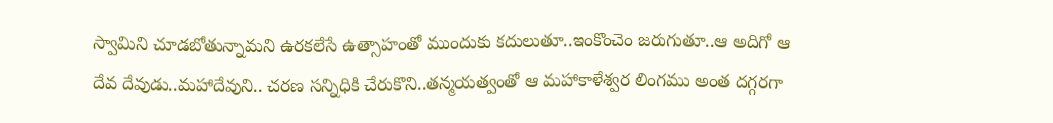స్వామిని చూడబోతున్నామని ఉరకలేసే ఉత్సాహంతో ముందుకు కదులుతూ..ఇంకొంచెం జరుగుతూ..ఆ అదిగో ఆ దేవ దేవుడు..మహాదేవుని.. చరణ సన్నిధికి చేరుకొని..తన్మయత్వంతో ఆ మహాకాళేశ్వర లింగము అంత దగ్గరగా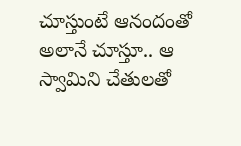చూస్తుంటే ఆనందంతో అలానే చూస్తూ.. ఆ స్వామిని చేతులతో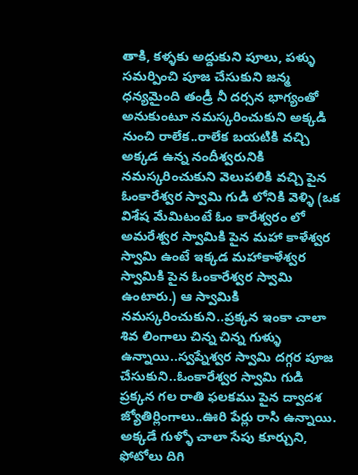తాకి, కళ్ళకు అద్దుకుని పూలు, పళ్ళు సమర్పించి పూజ చేసుకుని జన్మ ధన్యమైంది తండ్రీ నీ దర్సన భాగ్యంతో అనుకుంటూ నమస్కరించుకుని అక్కడి నుంచి రాలేక..రాలేక బయటికి వచ్చి అక్కడ ఉన్న నందీశ్వరునికి నమస్కరించుకుని వెలుపలికి వచ్చి పైన ఓంకారేశ్వర స్వామి గుడి లోనికి వెళ్ళి (ఒక విశేష మేమిటంటే ఓం కారేశ్వరం లో అమరేశ్వర స్వామికి పైన మహా కాళేశ్వర స్వామి ఉంటే ఇక్కడ మహాకాళేశ్వర స్వామికి పైన ఓంకారేశ్వర స్వామి ఉంటారు.) ఆ స్వామికి నమస్కరించుకుని..ప్రక్కన ఇంకా చాలా శివ లింగాలు చిన్న చిన్న గుళ్ళు ఉన్నాయి..స్వప్నేశ్వర స్వామి దగ్గర పూజ చేసుకుని..ఓంకారేశ్వర స్వామి గుడి ప్రక్కన గల రాతి ఫలకము పైన ద్వాదశ జ్యోతిర్లింగాలు..ఊరి పేర్లు రాసి ఉన్నాయి. అక్కడే గుళ్ళో చాలా సేపు కూర్చుని, ఫోటోలు దిగి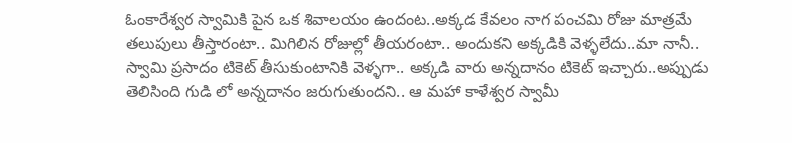ఓంకారేశ్వర స్వామికి పైన ఒక శివాలయం ఉందంట..అక్కడ కేవలం నాగ పంచమి రోజు మాత్రమే తలుపులు తీస్తారంటా.. మిగిలిన రోజుల్లో తీయరంటా.. అందుకని అక్కడికి వెళ్ళలేదు..మా నానీ.. స్వామి ప్రసాదం టికెట్ తీసుకుంటానికి వెళ్ళగా.. అక్కడి వారు అన్నదానం టికెట్ ఇచ్చారు..అప్పుడు తెలిసింది గుడి లో అన్నదానం జరుగుతుందని.. ఆ మహా కాళేశ్వర స్వామీ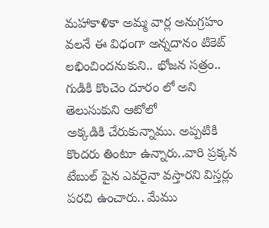మహాకాళికా అమ్మ వార్ల అనుగ్రహం వలనే ఈ విధంగా అన్నదానం టికెట్ లభించిందనుకుని.. భోజన సత్రం.. గుడికి కొంచెం దూరం లో అని తెలుసుకుని ఆటోలో
అక్కడికి చేరుకున్నాము. అప్పటికి కొందరు తింటూ ఉన్నారు..వారి ప్రక్కన టేబుల్ పైన ఎవరైనా వస్తారని విస్తర్లు పరచి ఉంచారు.. మేము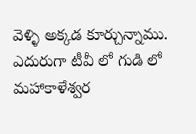వెళ్ళి అక్కడ కూర్చున్నాము. ఎదురుగా టీవీ లో గుడి లో మహాకాళేశ్వర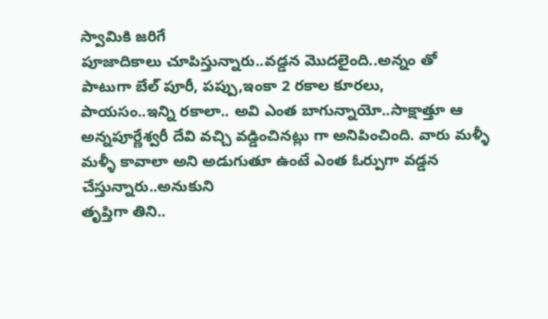స్వామికి జరిగే
పూజాదికాలు చూపిస్తున్నారు..వడ్డన మొదలైంది..అన్నం తో పాటుగా బేల్ పూరీ, పప్పు,ఇంకా 2 రకాల కూరలు,
పాయసం..ఇన్ని రకాలా.. అవి ఎంత బాగున్నాయో..సాక్షాత్తూ ఆ అన్నపూర్ణేశ్వరీ దేవి వచ్చి వడ్డించినట్లు గా అనిపించింది. వారు మళ్ళీ మళ్ళీ కావాలా అని అడుగుతూ ఉంటే ఎంత ఓర్పుగా వడ్డన చేస్తున్నారు..అనుకుని
తృప్తిగా తిని..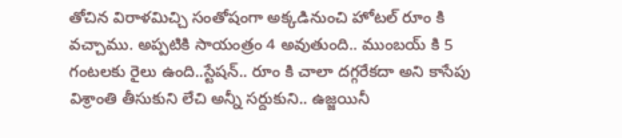తోచిన విరాళమిచ్చి సంతోషంగా అక్కడినుంచి హోటల్ రూం కి వచ్చాము. అప్పటికి సాయంత్రం 4 అవుతుంది.. ముంబయ్ కి 5 గంటలకు రైలు ఉంది..స్టేషన్.. రూం కి చాలా దగ్గరేకదా అని కాసేపు విశ్రాంతి తీసుకుని లేచి అన్నీ సర్దుకుని.. ఉజ్జయినీ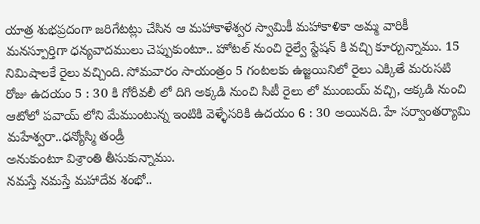యాత్ర శుభప్రదంగా జరిగేటట్లు చేసిన ఆ మహాకాళేశ్వర స్వామికీ మహాకాళికా అమ్మ వారికీ మనస్పూర్తిగా ధన్యవాదములు చెప్పుకుంటూ.. హోటల్ నుంచి రైల్వే స్టేషన్ కి వచ్చి కూర్చున్నాము. 15 నిమిషాలకే రైలు వచ్చింది. సోమవారం సాయంత్రం 5 గంటలకు ఉజ్జయినిలో రైలు ఎక్కితే మరుసటి రోజు ఉదయం 5 : 30 కి గోరీవలీ లో దిగి అక్కడి నుంచి సిటీ రైలు లో ముంబయ్ వచ్చి, అక్కడి నుంచి ఆటోలో పవాయ్ లోని మేముంటున్న ఇంటికి వెళ్ళేసరికి ఉదయం 6 : 30 అయినది. హే సర్వాంతర్యామి మహేశ్వరా..ధన్యోస్మి తండ్రీ
అనుకుంటూ విశ్రాంతి తీసుకున్నాము.
నమస్తే నమస్తే మహాదేవ శంభో..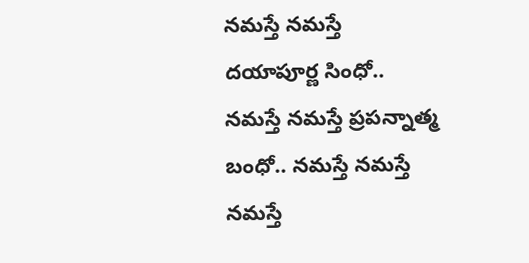నమస్తే నమస్తే దయాపూర్ణ సింధో..
నమస్తే నమస్తే ప్రపన్నాత్మ బంధో.. నమస్తే నమస్తే నమస్తే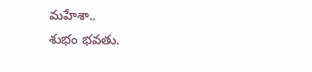మహేశా..
శుభం భవతు.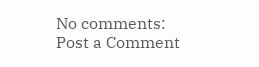No comments:
Post a Comment